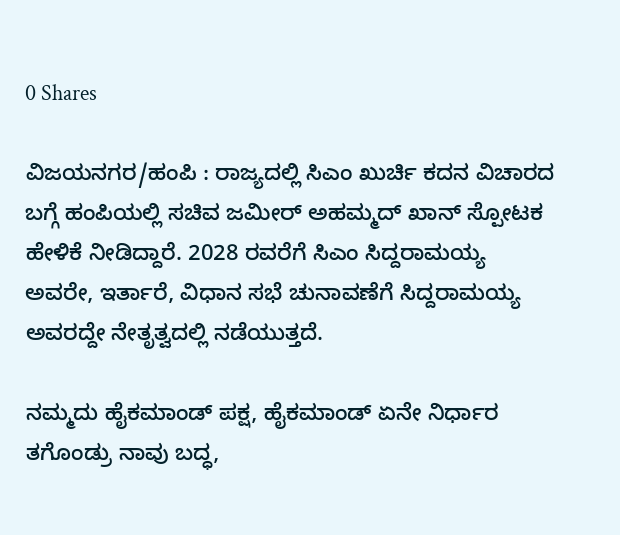0 Shares

ವಿಜಯನಗರ/ಹಂಪಿ : ರಾಜ್ಯದಲ್ಲಿ ಸಿಎಂ ಖುರ್ಚಿ ಕದನ ವಿಚಾರದ ಬಗ್ಗೆ ಹಂಪಿಯಲ್ಲಿ ಸಚಿವ ಜಮೀರ್ ಅಹಮ್ಮದ್ ಖಾನ್ ಸ್ಪೋಟಕ ಹೇಳಿಕೆ ನೀಡಿದ್ದಾರೆ. 2028 ರವರೆಗೆ ಸಿಎಂ ಸಿದ್ದರಾಮಯ್ಯ ಅವರೇ, ಇರ್ತಾರೆ, ವಿಧಾನ ಸಭೆ ಚುನಾವಣೆಗೆ ಸಿದ್ದರಾಮಯ್ಯ ಅವರದ್ದೇ ನೇತೃತ್ವದಲ್ಲಿ ನಡೆಯುತ್ತದೆ.

ನಮ್ಮದು ಹೈಕಮಾಂಡ್ ಪಕ್ಷ, ಹೈಕಮಾಂಡ್ ಏನೇ ನಿರ್ಧಾರ ತಗೊಂಡ್ರು ನಾವು ಬದ್ಧ‌‌,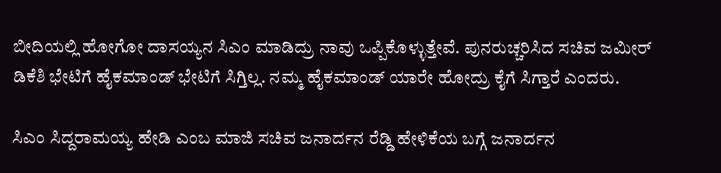ಬೀದಿಯಲ್ಲಿ ಹೋಗೋ ದಾಸಯ್ಯನ ಸಿಎಂ ಮಾಡಿದ್ರು ನಾವು ಒಪ್ಪಿಕೊಳ್ಳುತ್ತೇವೆ. ಪುನರುಚ್ಚರಿಸಿದ ಸಚಿವ ಜಮೀರ್
ಡಿಕೆಶಿ ಭೇಟಿಗೆ ಹೈಕಮಾಂಡ್ ಭೇಟಿಗೆ ಸಿಗ್ತಿಲ್ಲ. ನಮ್ಮ ಹೈಕಮಾಂಡ್ ಯಾರೇ ಹೋದ್ರು ಕೈಗೆ ಸಿಗ್ತಾರೆ ಎಂದರು.

ಸಿಎಂ ಸಿದ್ದರಾಮಯ್ಯ ಹೇಡಿ ಎಂಬ ಮಾಜಿ ಸಚಿವ ಜನಾರ್ದನ ರೆಡ್ಡಿ ಹೇಳಿಕೆಯ ಬಗ್ಗೆ ಜನಾರ್ದನ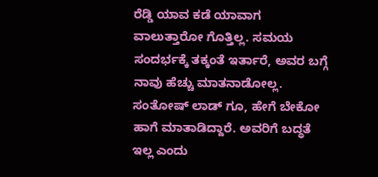ರೆಡ್ಡಿ ಯಾವ ಕಡೆ ಯಾವಾಗ ವಾಲುತ್ತಾರೋ ಗೊತ್ತಿಲ್ಲ. ಸಮಯ ಸಂದರ್ಭಕ್ಕೆ ತಕ್ಕಂತೆ ಇರ್ತಾರೆ, ಅವರ ಬಗ್ಗೆ ನಾವು ಹೆಚ್ಚು ಮಾತನಾಡೋಲ್ಲ. ಸಂತೋಷ್ ಲಾಡ್ ಗೂ, ಹೇಗೆ ಬೇಕೋ ಹಾಗೆ ಮಾತಾಡಿದ್ದಾರೆ. ಅವರಿಗೆ ಬದ್ಧತೆ ಇಲ್ಲ ಎಂದು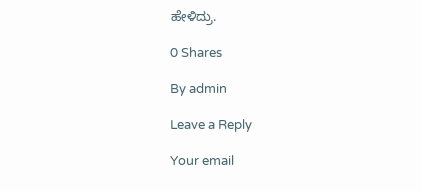ಹೇಳಿದ್ರು.

0 Shares

By admin

Leave a Reply

Your email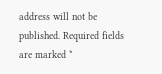address will not be published. Required fields are marked *